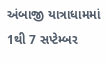અંબાજી યાત્રાધામમાં 1થી 7 સપ્ટેમ્બર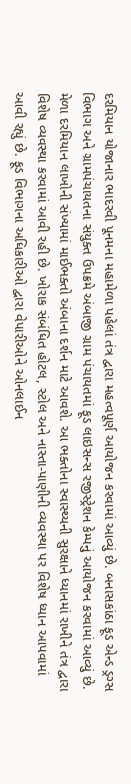દરમિયાન યોજાનાર ભાદરવી પૂનમના મહામેળા પહેલાં તંત્ર દ્વારા મહત્વપૂર્ણ આયોજન કરવામાં આવ્યું છે. બનાસકાંઠા ફૂડ એન્ડ ડ્રગ્સ વિભાગ અને ગ્રામપંચાયતના સંયુક્ત ઉપક્રમે અંબાજી ગ્રામ પંચાયતમાં ફૂડ લાઇસન્સ રજીસ્ટ્રેશન કેમ્પનું આયોજન કરવામાં આવ્યું છે. મેળા દરમિયાન લાખોની સંખ્યામાં માઈભક્તો અંબાના દર્શન માટે આવશે. આ ભક્તોના સ્વાસ્થ્યની સુરક્ષાને ધ્યાનમાં રાખીને તંત્ર દ્વારા વિશેષ વ્યવસ્થા કરવામાં આવી રહી છે. ખોરાક સંબંધિત હોટલ, સ્ટોલ અને નાસ્તા-પાણીની વ્યવસ્થા પર વિશેષ ધ્યાન આપવામાં આવી રહ્યું છે. ફૂડ વિભાગના અધિકારીઓ દ્વારા વેપારીઓને ઓનલાઈન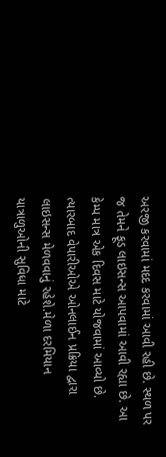અરજી કરવામાં મદદ કરવામાં આવી રહી છે. સ્થળ પર જ તેમને ફૂડ લાઇસન્સ આપવામાં આવી રહ્યા છે. આ કેમ્પ માત્ર એક દિવસ માટે યોજવામાં આવ્યો છે. ત્યારબાદ વેપારીઓએ ઓનલાઈન પ્રક્રિયા દ્વારા લાઇસન્સ મેળવવાનું રહેશે.મેળા દરમિયાન યાત્રાળુઓની સુવિધા માટે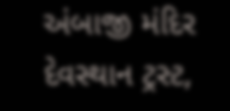અંબાજી મંદિર દેવસ્થાન ટ્રસ્ટ,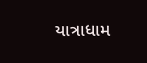યાત્રાધામ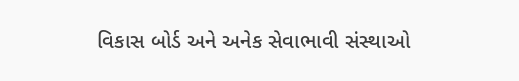વિકાસ બોર્ડ અને અનેક સેવાભાવી સંસ્થાઓ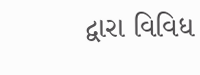દ્વારા વિવિધ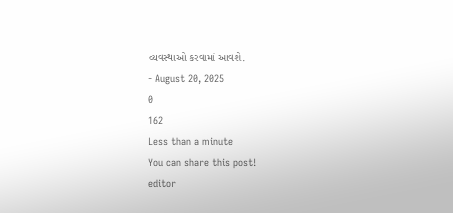વ્યવસ્થાઓ કરવામાં આવશે.
- August 20, 2025
0
162
Less than a minute
You can share this post!
editor